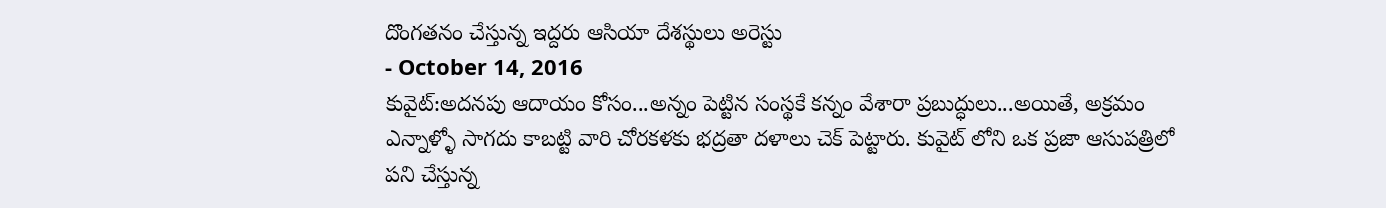దొంగతనం చేస్తున్న ఇద్దరు ఆసియా దేశస్థులు అరెస్టు
- October 14, 2016
కువైట్:అదనపు ఆదాయం కోసం...అన్నం పెట్టిన సంస్థకే కన్నం వేశారా ప్రబుద్ధులు...అయితే, అక్రమం ఎన్నాళ్ళో సాగదు కాబట్టి వారి చోరకళకు భద్రతా దళాలు చెక్ పెట్టారు. కువైట్ లోని ఒక ప్రజా ఆసుపత్రిలో పని చేస్తున్న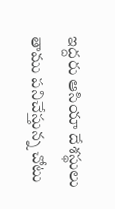ఇద్దరు ఆసియా దేశస్థులు తాము పనిచేస్తున్న చోటు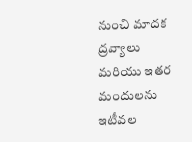నుంచి మాదక ద్రవ్యాలు మరియు ఇతర మందులను ఇటీవల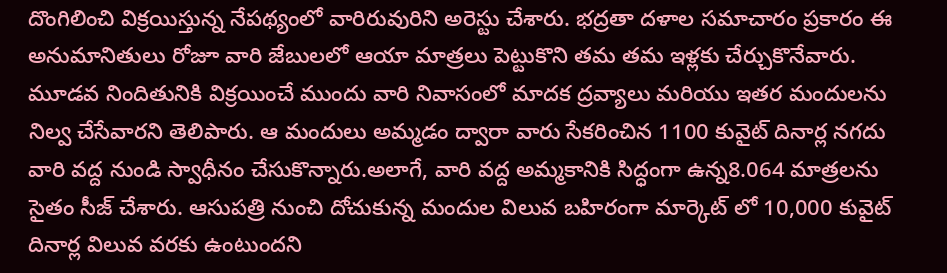దొంగిలించి విక్రయిస్తున్న నేపథ్యంలో వారిరువురిని అరెస్టు చేశారు. భద్రతా దళాల సమాచారం ప్రకారం ఈ అనుమానితులు రోజూ వారి జేబులలో ఆయా మాత్రలు పెట్టుకొని తమ తమ ఇళ్లకు చేర్చుకొనేవారు. మూడవ నిందితునికి విక్రయించే ముందు వారి నివాసంలో మాదక ద్రవ్యాలు మరియు ఇతర మందులను నిల్వ చేసేవారని తెలిపారు. ఆ మందులు అమ్మడం ద్వారా వారు సేకరించిన 1100 కువైట్ దినార్ల నగదు వారి వద్ద నుండి స్వాధీనం చేసుకొన్నారు.అలాగే, వారి వద్ద అమ్మకానికి సిద్ధంగా ఉన్న8.064 మాత్రలను సైతం సీజ్ చేశారు. ఆసుపత్రి నుంచి దోచుకున్న మందుల విలువ బహిరంగా మార్కెట్ లో 10,000 కువైట్ దినార్ల విలువ వరకు ఉంటుందని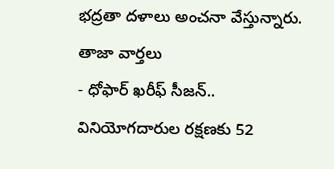భద్రతా దళాలు అంచనా వేస్తున్నారు.
తాజా వార్తలు
- ధోఫార్ ఖరీఫ్ సీజన్.. వినియోగదారుల రక్షణకు 52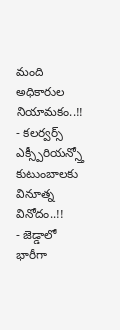మంది అధికారుల నియామకం..!!
- కలర్వర్స్ ఎక్స్పీరియన్స్తో కుటుంబాలకు వినూత్న వినోదం..!!
- జెడ్డాలో భారీగా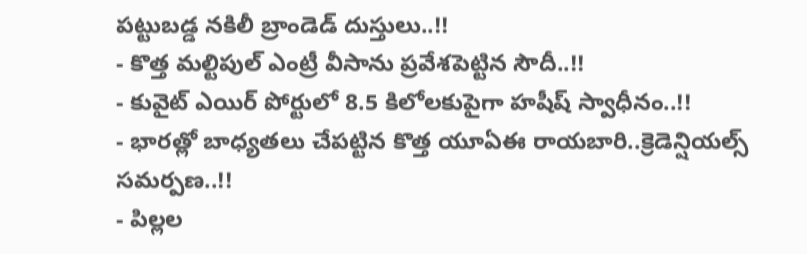పట్టుబడ్డ నకిలీ బ్రాండెడ్ దుస్తులు..!!
- కొత్త మల్టిపుల్ ఎంట్రీ వీసాను ప్రవేశపెట్టిన సౌదీ..!!
- కువైట్ ఎయిర్ పోర్టులో 8.5 కిలోలకుపైగా హషీష్ స్వాధీనం..!!
- భారత్లో బాధ్యతలు చేపట్టిన కొత్త యూఏఈ రాయబారి..క్రెడెన్షియల్స్ సమర్పణ..!!
- పిల్లల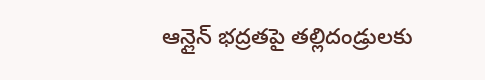ఆన్లైన్ భద్రతపై తల్లిదండ్రులకు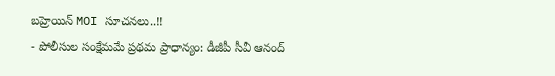బహ్రెయిన్ MOI సూచనలు..!!
- పోలీసుల సంక్షేమమే ప్రథమ ప్రాధాన్యం: డీజీపీ సీవీ ఆనంద్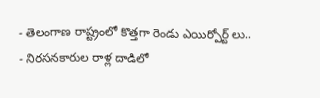- తెలంగాణ రాష్ట్రంలో కొత్తగా రెండు ఎయిర్పోర్ట్ లు..
- నిరసనకారుల రాళ్ల దాడిలో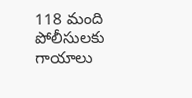118 మంది పోలీసులకు గాయాలు